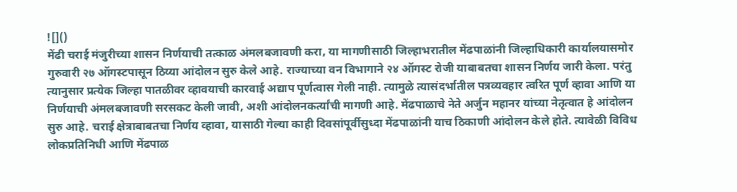![]()
मेंढी चराई मंजुरीच्या शासन निर्णयाची तत्काळ अंमलबजावणी करा, या मागणीसाठी जिल्हाभरातील मेंढपाळांनी जिल्हाधिकारी कार्यालयासमोर गुरुवारी २७ ऑगस्टपासून ठिय्या आंदोलन सुरु केले आहे. राज्याच्या वन विभागाने २४ ऑगस्ट रोजी याबाबतचा शासन निर्णय जारी केला. परंतु त्यानुसार प्रत्येक जिल्हा पातळीवर व्हावयाची कारवाई अद्याप पूर्णत्वास गेली नाही. त्यामुळे त्यासंदर्भातील पत्रव्यवहार त्वरित पूर्ण व्हावा आणि या निर्णयाची अंमलबजावणी सरसकट केली जावी, अशी आंदोलनकर्त्यांची मागणी आहे. मेंढपाळाचे नेते अर्जुन महानर यांच्या नेतृत्वात हे आंदोलन सुरु आहे. चराई क्षेत्राबाबतचा निर्णय व्हावा, यासाठी गेल्या काही दिवसांपूर्वीसुध्दा मेंढपाळांनी याच ठिकाणी आंदोलन केले होते. त्यावेळी विविध लोकप्रतिनिधी आणि मेंढपाळ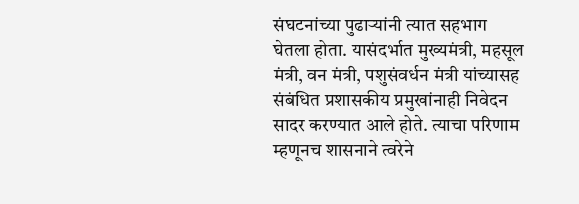संघटनांच्या पुढाऱ्यांनी त्यात सहभाग घेतला होता. यासंदर्भात मुख्यमंत्री, महसूल मंत्री, वन मंत्री, पशुसंवर्धन मंत्री यांच्यासह संबंधित प्रशासकीय प्रमुखांनाही निवेदन सादर करण्यात आले होते. त्याचा परिणाम म्हणूनच शासनाने त्वरेने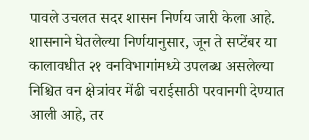पावले उचलत सदर शासन निर्णय जारी केला आहे. शासनाने घेतलेल्या निर्णयानुसार, जून ते सप्टेंबर या कालावधीत २१ वनविभागांमध्ये उपलब्ध असलेल्या निश्चित वन क्षेत्रांवर मेंढी चराईसाठी परवानगी देण्यात आली आहे, तर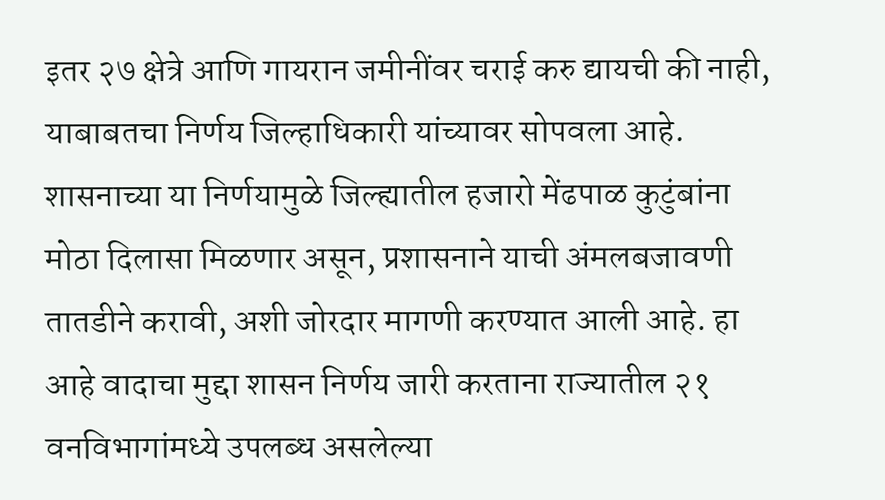इतर २७ क्षेत्रे आणि गायरान जमीनींवर चराई करु द्यायची की नाही, याबाबतचा निर्णय जिल्हाधिकारी यांच्यावर सोपवला आहे. शासनाच्या या निर्णयामुळे जिल्ह्यातील हजारो मेंढपाळ कुटुंबांना मोठा दिलासा मिळणार असून, प्रशासनाने याची अंमलबजावणी तातडीने करावी, अशी जोरदार मागणी करण्यात आली आहे. हा आहे वादाचा मुद्दा शासन निर्णय जारी करताना राज्यातील २१ वनविभागांमध्ये उपलब्ध असलेल्या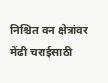निश्चित वन क्षेत्रांवर मेंढी चराईसाठी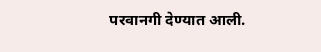परवानगी देण्यात आली.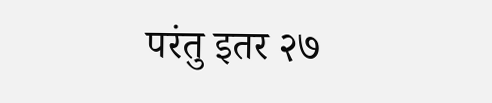परंतु इतर २७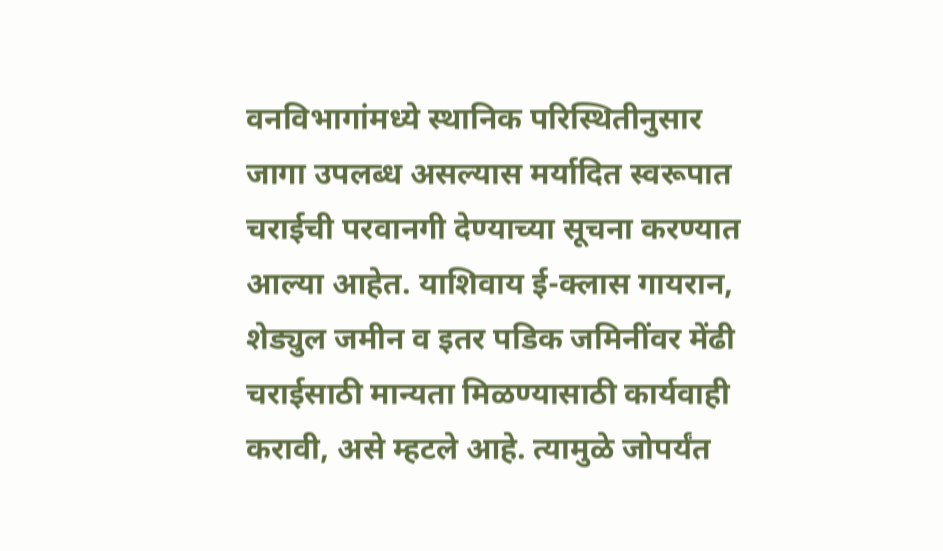वनविभागांमध्ये स्थानिक परिस्थितीनुसार जागा उपलब्ध असल्यास मर्यादित स्वरूपात चराईची परवानगी देण्याच्या सूचना करण्यात आल्या आहेत. याशिवाय ई-क्लास गायरान, शेड्युल जमीन व इतर पडिक जमिनींवर मेंढी चराईसाठी मान्यता मिळण्यासाठी कार्यवाही करावी, असे म्हटले आहे. त्यामुळे जोपर्यंत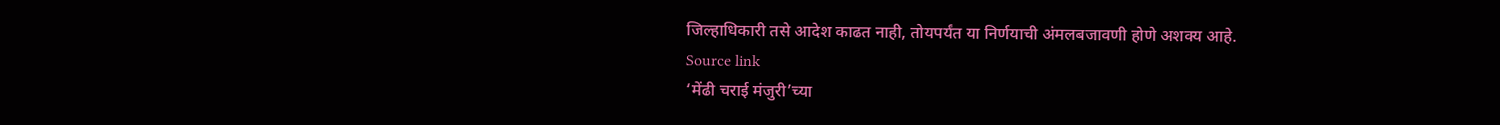जिल्हाधिकारी तसे आदेश काढत नाही, तोयपर्यंत या निर्णयाची अंमलबजावणी होणे अशक्य आहे.
Source link
‘मेंढी चराई मंजुरी’च्या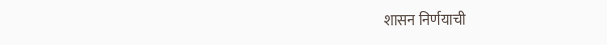शासन निर्णयाची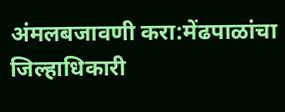अंमलबजावणी करा:मेंढपाळांचा जिल्हाधिकारी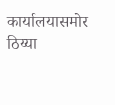कार्यालयासमोर ठिय्या